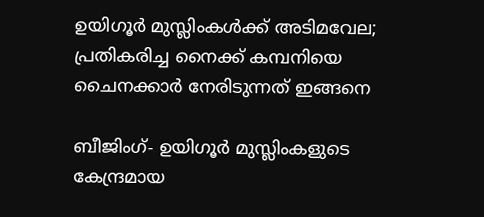ഉയിഗൂർ മുസ്ലിംകള്‍ക്ക് അടിമവേല; പ്രതികരിച്ച നൈക്ക് കമ്പനിയെ ചൈനക്കാർ നേരിടുന്നത് ഇങ്ങനെ

ബീജിംഗ്- ഉയിഗൂർ മുസ്ലിംകളുടെ കേന്ദ്രമായ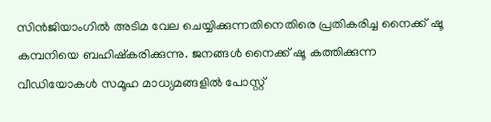സിന്‍ജിയാംഗില്‍ അടിമ വേല ചെയ്യിക്കുന്നതിനെതിരെ പ്രതികരിച്ച നൈക്ക് ഷൂ കമ്പനിയെ ബഹിഷ്കരിക്കുന്നു. ജനങ്ങള്‍ നൈക്ക് ഷൂ കത്തിക്കുന്ന വീഡിയോകള്‍ സമൂഹ മാധ്യമങ്ങളില്‍ പോസ്റ്റ്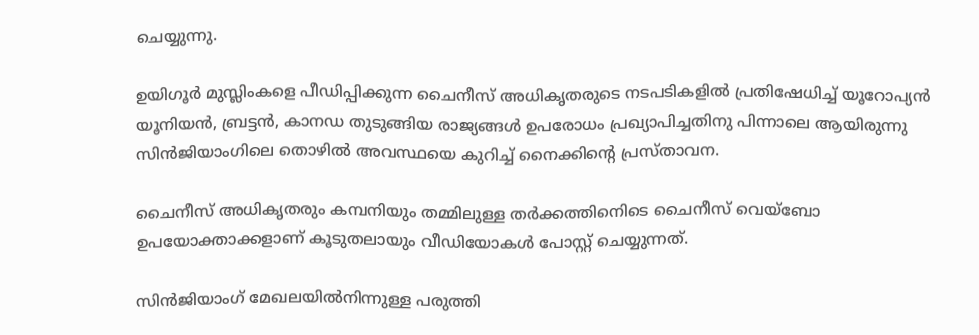ചെയ്യുന്നു.

ഉയിഗൂർ മുസ്ലിംകളെ പീഡിപ്പിക്കുന്ന ചൈനീസ് അധികൃതരുടെ നടപടികളില്‍ പ്രതിഷേധിച്ച് യൂറോപ്യന്‍ യൂനിയന്‍, ബ്രട്ടന്‍, കാനഡ തുടുങ്ങിയ രാജ്യങ്ങള്‍ ഉപരോധം പ്രഖ്യാപിച്ചതിനു പിന്നാലെ ആയിരുന്നു സിന്‍ജിയാംഗിലെ തൊഴില്‍ അവസ്ഥയെ കുറിച്ച് നൈക്കിന്‍റെ പ്രസ്താവന.

ചൈനീസ് അധികൃതരും കമ്പനിയും തമ്മിലുള്ള തർക്കത്തിനെിടെ ചൈനീസ് വെയ്ബോ ഉപയോക്താക്കളാണ് കൂടുതലായും വീഡിയോകള്‍ പോസ്റ്റ് ചെയ്യുന്നത്.

സിന്‍ജിയാംഗ് മേഖലയില്‍നിന്നുള്ള പരുത്തി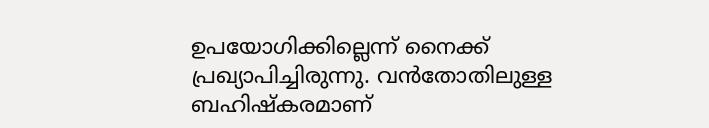ഉപയോഗിക്കില്ലെന്ന് നൈക്ക് പ്രഖ്യാപിച്ചിരുന്നു. വന്‍തോതിലുള്ള ബഹിഷ്കരമാണ്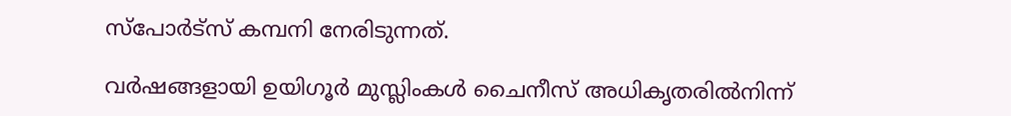സ്പോർട്സ് കമ്പനി നേരിടുന്നത്.

വർഷങ്ങളായി ഉയിഗൂർ മുസ്ലിംകള്‍ ചൈനീസ് അധികൃതരില്‍നിന്ന്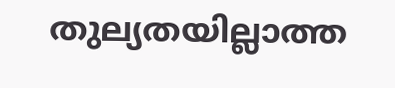തുല്യതയില്ലാത്ത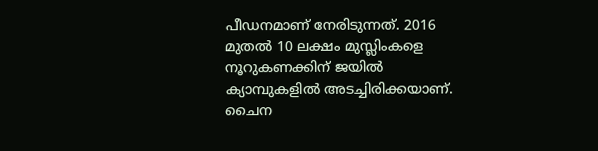പീഡനമാണ് നേരിടുന്നത്. 2016 മുതല്‍ 10 ലക്ഷം മുസ്ലിംകളെ നൂറുകണക്കിന് ജയില്‍ ക്യാമ്പുകളില്‍ അടച്ചിരിക്കയാണ്. ചൈന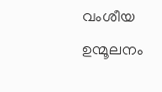വംശീയ ഉന്മൂലനം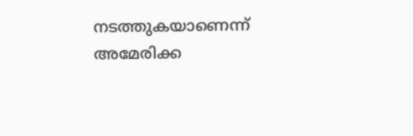നടത്തുകയാണെന്ന് അമേരിക്ക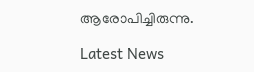ആരോപിച്ചിരുന്നു.

Latest News